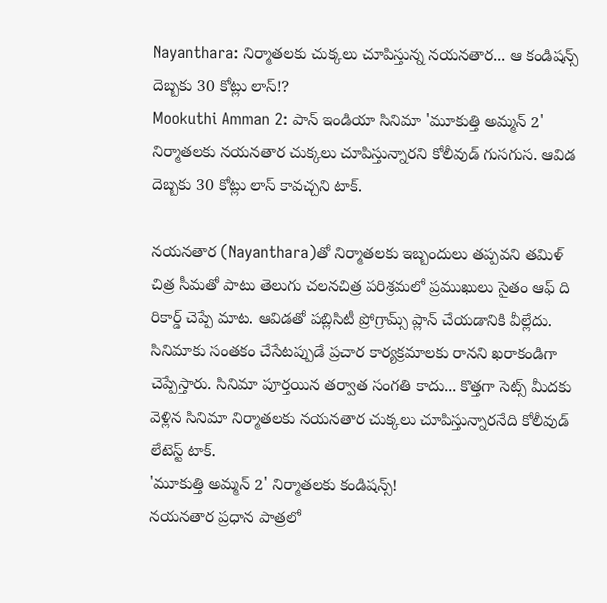Nayanthara: నిర్మాతలకు చుక్కలు చూపిస్తున్న నయనతార... ఆ కండిషన్స్ దెబ్బకు 30 కోట్లు లాస్!?
Mookuthi Amman 2: పాన్ ఇండియా సినిమా 'మూకుత్తి అమ్మన్ 2' నిర్మాతలకు నయనతార చుక్కలు చూపిస్తున్నారని కోలీవుడ్ గుసగుస. ఆవిడ దెబ్బకు 30 కోట్లు లాస్ కావచ్చని టాక్.

నయనతార (Nayanthara)తో నిర్మాతలకు ఇబ్బందులు తప్పవని తమిళ్ చిత్ర సీమతో పాటు తెలుగు చలనచిత్ర పరిశ్రమలో ప్రముఖులు సైతం ఆఫ్ ది రికార్డ్ చెప్పే మాట. ఆవిడతో పబ్లిసిటీ ప్రోగ్రామ్స్ ప్లాన్ చేయడానికి వీల్లేదు. సినిమాకు సంతకం చేసేటప్పుడే ప్రచార కార్యక్రమాలకు రానని ఖరాకండిగా చెప్పేస్తారు. సినిమా పూర్తయిన తర్వాత సంగతి కాదు... కొత్తగా సెట్స్ మీదకు వెళ్లిన సినిమా నిర్మాతలకు నయనతార చుక్కలు చూపిస్తున్నారనేది కోలీవుడ్ లేటెస్ట్ టాక్.
'మూకుత్తి అమ్మన్ 2' నిర్మాతలకు కండిషన్స్!
నయనతార ప్రధాన పాత్రలో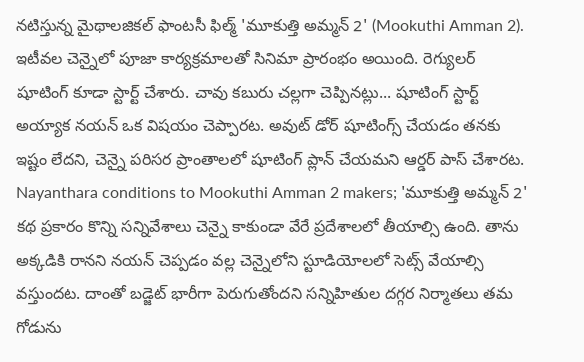నటిస్తున్న మైథాలజికల్ ఫాంటసీ ఫిల్మ్ 'మూకుత్తి అమ్మన్ 2' (Mookuthi Amman 2). ఇటీవల చెన్నైలో పూజా కార్యక్రమాలతో సినిమా ప్రారంభం అయింది. రెగ్యులర్ షూటింగ్ కూడా స్టార్ట్ చేశారు. చావు కబురు చల్లగా చెప్పినట్లు... షూటింగ్ స్టార్ట్ అయ్యాక నయన్ ఒక విషయం చెప్పారట. అవుట్ డోర్ షూటింగ్స్ చేయడం తనకు ఇష్టం లేదని, చెన్నై పరిసర ప్రాంతాలలో షూటింగ్ ప్లాన్ చేయమని ఆర్డర్ పాస్ చేశారట.
Nayanthara conditions to Mookuthi Amman 2 makers; 'మూకుత్తి అమ్మన్ 2' కథ ప్రకారం కొన్ని సన్నివేశాలు చెన్నై కాకుండా వేరే ప్రదేశాలలో తీయాల్సి ఉంది. తాను అక్కడికి రానని నయన్ చెప్పడం వల్ల చెన్నైలోని స్టూడియోలలో సెట్స్ వేయాల్సి వస్తుందట. దాంతో బడ్జెట్ భారీగా పెరుగుతోందని సన్నిహితుల దగ్గర నిర్మాతలు తమ గోడును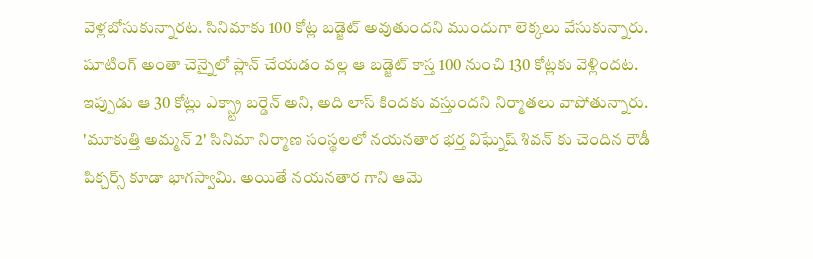వెళ్లబోసుకున్నారట. సినిమాకు 100 కోట్ల బడ్జెట్ అవుతుందని ముందుగా లెక్కలు వేసుకున్నారు. షూటింగ్ అంతా చెన్నైలో ప్లాన్ చేయడం వల్ల ఆ బడ్జెట్ కాస్త 100 నుంచి 130 కోట్లకు వెళ్లిందట. ఇప్పుడు ఆ 30 కోట్లు ఎక్స్ట్రా బర్డెన్ అని, అది లాస్ కిందకు వస్తుందని నిర్మాతలు వాపోతున్నారు.
'మూకుత్తి అమ్మన్ 2' సినిమా నిర్మాణ సంస్థలలో నయనతార భర్త విఘ్నేష్ శివన్ కు చెందిన రౌడీ పిక్చర్స్ కూడా భాగస్వామి. అయితే నయనతార గాని ఆమె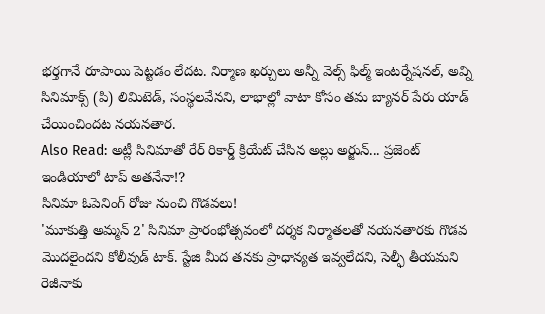భర్తగానే రూపాయి పెట్టడం లేదట. నిర్మాణ ఖర్చులు అన్నీ వెల్స్ ఫిల్మ్ ఇంటర్నేషనల్, అవ్ని సినిమాక్స్ (పి) లిమిటెడ్, సంస్థలవేనని, లాభాల్లో వాటా కోసం తమ బ్యానర్ పేరు యాడ్ చేయించిందట నయనతార.
Also Read: అట్లీ సినిమాతో రేర్ రికార్డ్ క్రియేట్ చేసిన అల్లు అర్జున్... ప్రజెంట్ ఇండియాలో టాప్ అతనేనా!?
సినిమా ఓపెనింగ్ రోజు నుంచి గొడవలు!
'మూకుత్తి అమ్మన్ 2' సినిమా ప్రారంభోత్సవంలో దర్శక నిర్మాతలతో నయనతారకు గొడవ మొదలైందని కోలీవుడ్ టాక్. స్టేజి మీద తనకు ప్రాధాన్యత ఇవ్వలేదని, సెల్ఫీ తీయమని రెజీనాకు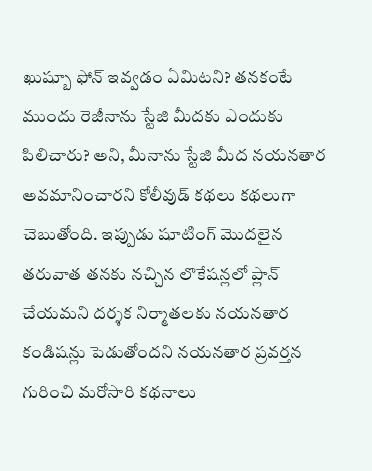ఖుష్బూ ఫోన్ ఇవ్వడం ఏమిటని? తనకంటే ముందు రెజీనాను స్టేజి మీదకు ఎందుకు పిలిచారు? అని, మీనాను స్టేజి మీద నయనతార అవమానించారని కోలీవుడ్ కథలు కథలుగా చెబుతోంది. ఇప్పుడు షూటింగ్ మొదలైన తరువాత తనకు నచ్చిన లొకేషన్లలో ప్లాన్ చేయమని దర్శక నిర్మాతలకు నయనతార కండిషన్లు పెడుతోందని నయనతార ప్రవర్తన గురించి మరోసారి కథనాలు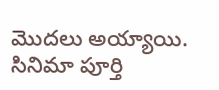మొదలు అయ్యాయి. సినిమా పూర్తి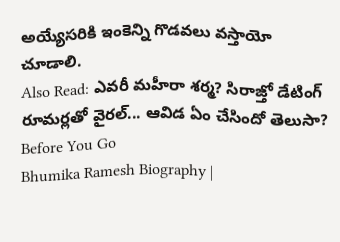అయ్యేసరికి ఇంకెన్ని గొడవలు వస్తాయో చూడాలి.
Also Read: ఎవరీ మహీరా శర్మ? సిరాజ్తో డేటింగ్ రూమర్లతో వైరల్... ఆవిడ ఏం చేసిందో తెలుసా?
Before You Go
Bhumika Ramesh Biography |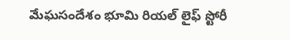మేఘసందేశం భూమి రియల్ లైఫ్ స్టోరీ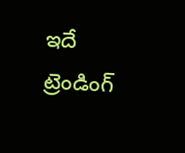ఇదే
ట్రెండింగ్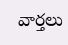వార్తలు